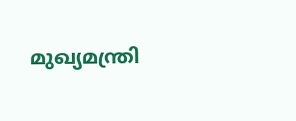മുഖ്യമന്ത്രി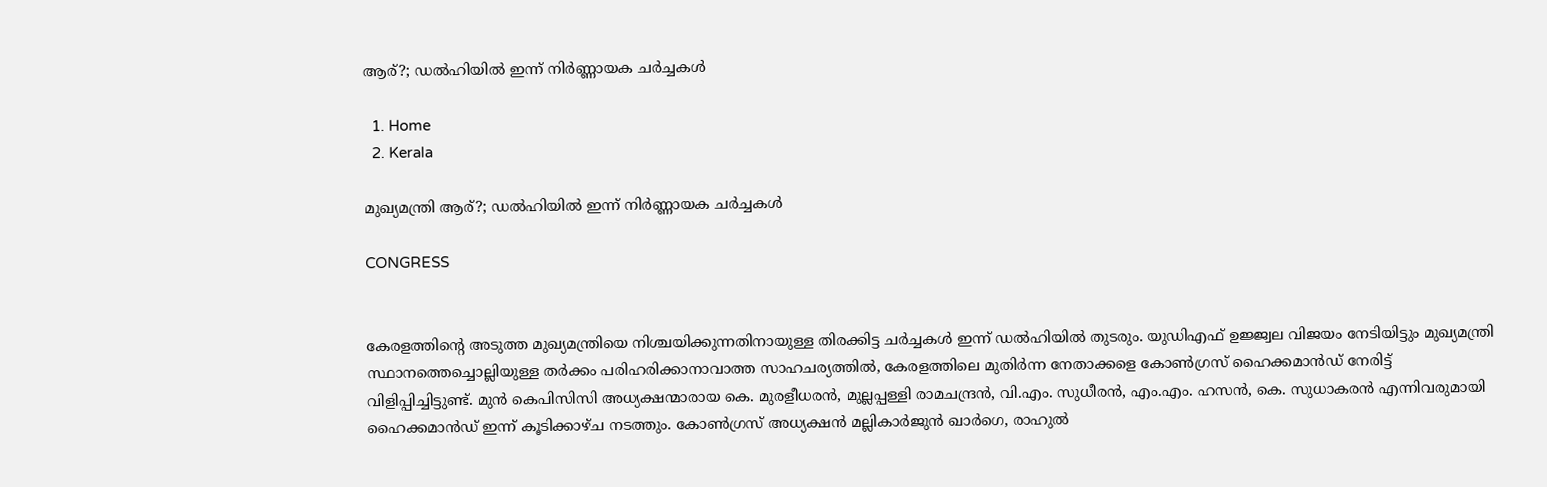ആര്?; ഡൽഹിയിൽ ഇന്ന് നിർണ്ണായക ചർച്ചകൾ

  1. Home
  2. Kerala

മുഖ്യമന്ത്രി ആര്?; ഡൽഹിയിൽ ഇന്ന് നിർണ്ണായക ചർച്ചകൾ

CONGRESS


കേരളത്തിന്റെ അടുത്ത മുഖ്യമന്ത്രിയെ നിശ്ചയിക്കുന്നതിനായുള്ള തിരക്കിട്ട ചർച്ചകൾ ഇന്ന് ഡൽഹിയിൽ തുടരും. യുഡിഎഫ് ഉജ്ജ്വല വിജയം നേടിയിട്ടും മുഖ്യമന്ത്രി സ്ഥാനത്തെച്ചൊല്ലിയുള്ള തർക്കം പരിഹരിക്കാനാവാത്ത സാഹചര്യത്തിൽ, കേരളത്തിലെ മുതിർന്ന നേതാക്കളെ കോൺഗ്രസ് ഹൈക്കമാൻഡ് നേരിട്ട് വിളിപ്പിച്ചിട്ടുണ്ട്. മുൻ കെപിസിസി അധ്യക്ഷന്മാരായ കെ. മുരളീധരൻ, മുല്ലപ്പള്ളി രാമചന്ദ്രൻ, വി.എം. സുധീരൻ, എം.എം. ഹസൻ, കെ. സുധാകരൻ എന്നിവരുമായി ഹൈക്കമാൻഡ് ഇന്ന് കൂടിക്കാഴ്ച നടത്തും. കോൺഗ്രസ് അധ്യക്ഷൻ മല്ലികാർജുൻ ഖാർഗെ, രാഹുൽ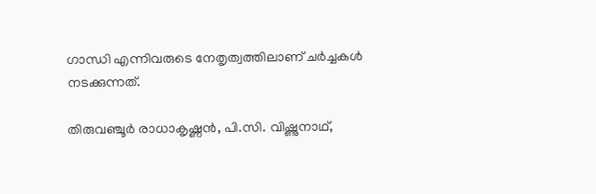ഗാന്ധി എന്നിവരുടെ നേതൃത്വത്തിലാണ് ചർച്ചകൾ നടക്കുന്നത്.

തിരുവഞ്ചൂർ രാധാകൃഷ്ണൻ, പി.സി. വിഷ്ണുനാഥ്,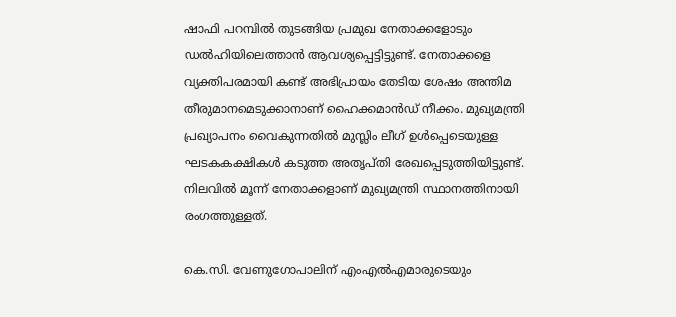ഷാഫി പറമ്പിൽ തുടങ്ങിയ പ്രമുഖ നേതാക്കളോടും ഡൽഹിയിലെത്താൻ ആവശ്യപ്പെട്ടിട്ടുണ്ട്. നേതാക്കളെ വ്യക്തിപരമായി കണ്ട് അഭിപ്രായം തേടിയ ശേഷം അന്തിമ തീരുമാനമെടുക്കാനാണ് ഹൈക്കമാൻഡ് നീക്കം. മുഖ്യമന്ത്രി പ്രഖ്യാപനം വൈകുന്നതിൽ മുസ്ലിം ലീഗ് ഉൾപ്പെടെയുള്ള ഘടകകക്ഷികൾ കടുത്ത അതൃപ്തി രേഖപ്പെടുത്തിയിട്ടുണ്ട്. നിലവിൽ മൂന്ന് നേതാക്കളാണ് മുഖ്യമന്ത്രി സ്ഥാനത്തിനായി രംഗത്തുള്ളത്.

കെ.സി. വേണുഗോപാലിന് എംഎൽഎമാരുടെയും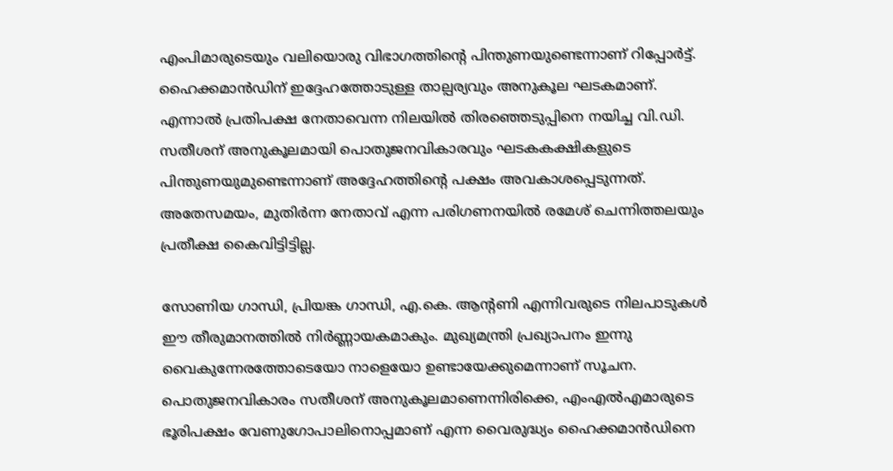എംപിമാരുടെയും വലിയൊരു വിഭാഗത്തിന്റെ പിന്തുണയുണ്ടെന്നാണ് റിപ്പോർട്ട്. ഹൈക്കമാൻഡിന് ഇദ്ദേഹത്തോടുള്ള താല്പര്യവും അനുകൂല ഘടകമാണ്. എന്നാൽ പ്രതിപക്ഷ നേതാവെന്ന നിലയിൽ തിരഞ്ഞെടുപ്പിനെ നയിച്ച വി.ഡി. സതീശന് അനുകൂലമായി പൊതുജനവികാരവും ഘടകകക്ഷികളുടെ പിന്തുണയുമുണ്ടെന്നാണ് അദ്ദേഹത്തിന്റെ പക്ഷം അവകാശപ്പെടുന്നത്. അതേസമയം, മുതിർന്ന നേതാവ് എന്ന പരിഗണനയിൽ രമേശ് ചെന്നിത്തലയും പ്രതീക്ഷ കൈവിട്ടിട്ടില്ല.

സോണിയ ഗാന്ധി, പ്രിയങ്ക ഗാന്ധി, എ.കെ. ആന്റണി എന്നിവരുടെ നിലപാടുകൾ ഈ തീരുമാനത്തിൽ നിർണ്ണായകമാകും. മുഖ്യമന്ത്രി പ്രഖ്യാപനം ഇന്നു വൈകുന്നേരത്തോടെയോ നാളെയോ ഉണ്ടായേക്കുമെന്നാണ് സൂചന. പൊതുജനവികാരം സതീശന് അനുകൂലമാണെന്നിരിക്കെ, എംഎൽഎമാരുടെ ഭൂരിപക്ഷം വേണുഗോപാലിനൊപ്പമാണ് എന്ന വൈരുദ്ധ്യം ഹൈക്കമാൻഡിനെ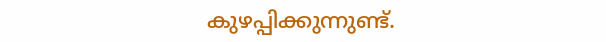കുഴപ്പിക്കുന്നുണ്ട്.